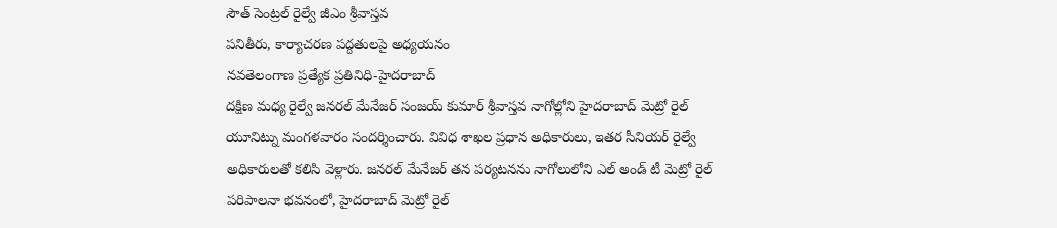సౌత్ సెంట్రల్ రైల్వే జీఎం శ్రీవాస్తవ
పనితీరు, కార్యాచరణ పద్దతులపై అధ్యయనం
నవతెలంగాణ ప్రత్యేక ప్రతినిధి-హైదరాబాద్
దక్షిణ మధ్య రైల్వే జనరల్ మేనేజర్ సంజయ్ కుమార్ శ్రీవాస్తవ నాగోల్లోని హైదరాబాద్ మెట్రో రైల్ యూనిట్ను మంగళవారం సందర్శించారు. వివిధ శాఖల ప్రధాన అధికారులు, ఇతర సీనియర్ రైల్వే అధికారులతో కలిసి వెళ్లారు. జనరల్ మేనేజర్ తన పర్యటనను నాగోలులోని ఎల్ అండ్ టీ మెట్రో రైల్ పరిపాలనా భవనంలో, హైదరాబాద్ మెట్రో రైల్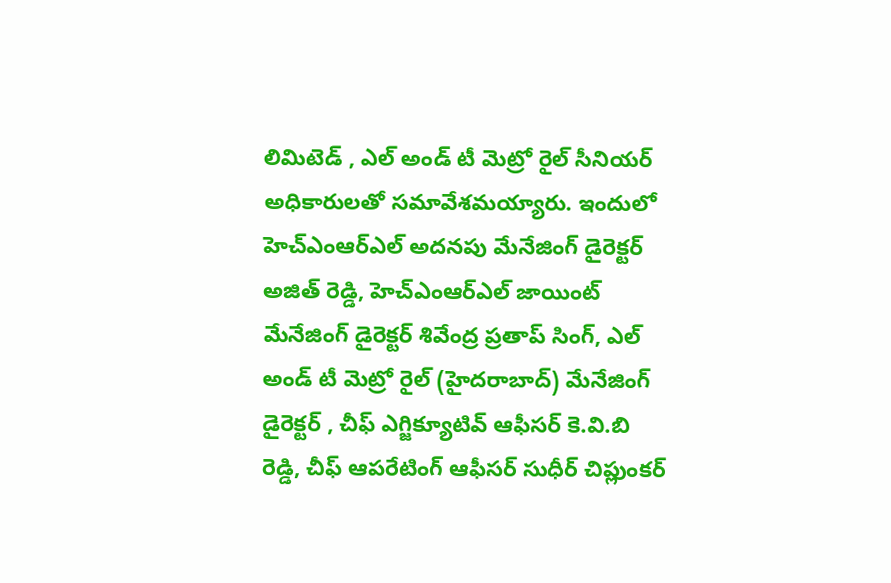లిమిటెడ్ , ఎల్ అండ్ టీ మెట్రో రైల్ సీనియర్ అధికారులతో సమావేశమయ్యారు. ఇందులో హెచ్ఎంఆర్ఎల్ అదనపు మేనేజింగ్ డైరెక్టర్ అజిత్ రెడ్డి, హెచ్ఎంఆర్ఎల్ జాయింట్ మేనేజింగ్ డైరెక్టర్ శివేంద్ర ప్రతాప్ సింగ్, ఎల్ అండ్ టీ మెట్రో రైల్ (హైదరాబాద్) మేనేజింగ్ డైరెక్టర్ , చీఫ్ ఎగ్జిక్యూటివ్ ఆఫీసర్ కె.వి.బి రెడ్డి, చీఫ్ ఆపరేటింగ్ ఆఫీసర్ సుధీర్ చిప్లుంకర్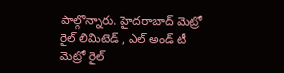పాల్గొన్నారు. హైదరాబాద్ మెట్రో రైల్ లిమిటెడ్ , ఎల్ అండ్ టీ మెట్రో రైల్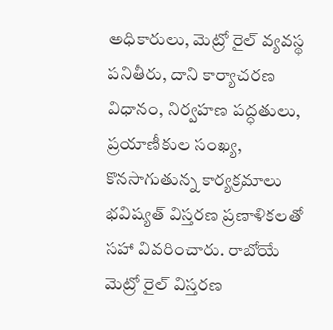అధికారులు, మెట్రో రైల్ వ్యవస్థ పనితీరు, దాని కార్యాచరణ విధానం, నిర్వహణ పద్ధతులు, ప్రయాణీకుల సంఖ్య, కొనసాగుతున్న కార్యక్రమాలు భవిష్యత్ విస్తరణ ప్రణాళికలతో సహా వివరించారు. రాబోయే మెట్రో రైల్ విస్తరణ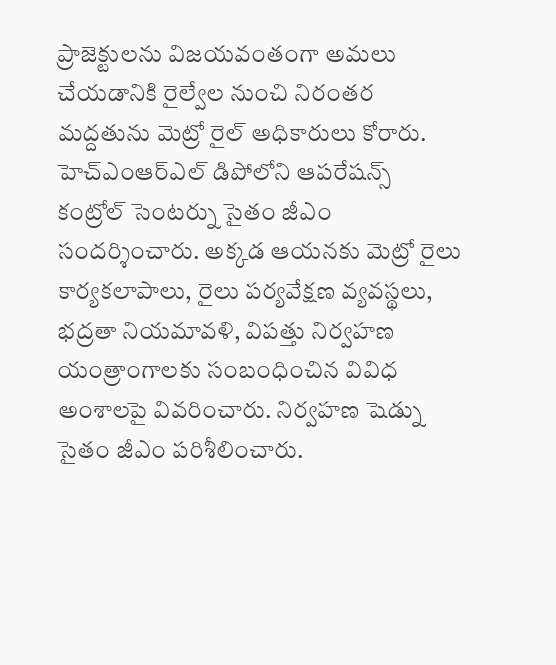ప్రాజెక్టులను విజయవంతంగా అమలు చేయడానికి రైల్వేల నుంచి నిరంతర మద్దతును మెట్రో రైల్ అధికారులు కోరారు. హెచ్ఎంఆర్ఎల్ డిపోలోని ఆపరేషన్స్ కంట్రోల్ సెంటర్ను సైతం జీఎం సందర్శించారు. అక్కడ ఆయనకు మెట్రో రైలు కార్యకలాపాలు, రైలు పర్యవేక్షణ వ్యవస్థలు, భద్రతా నియమావళి, విపత్తు నిర్వహణ యంత్రాంగాలకు సంబంధించిన వివిధ అంశాలపై వివరించారు. నిర్వహణ షెడ్ను సైతం జీఎం పరిశీలించారు.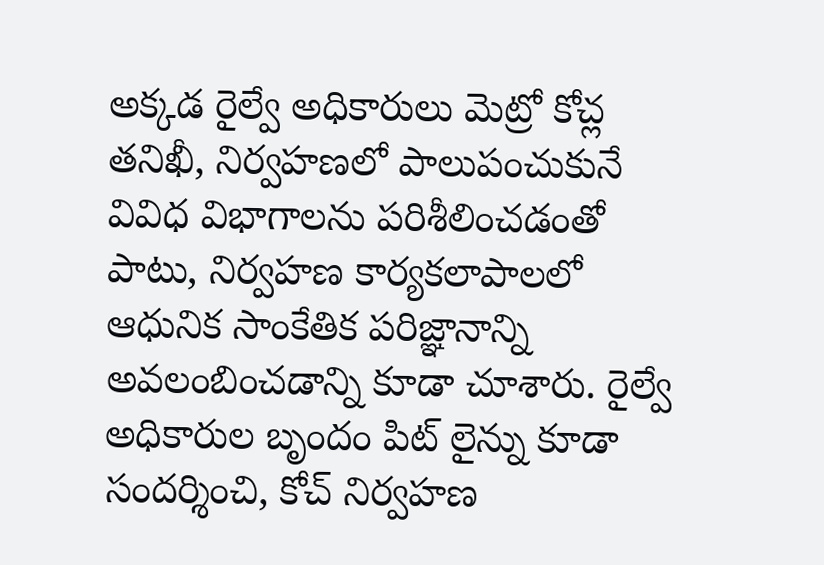అక్కడ రైల్వే అధికారులు మెట్రో కోచ్ల తనిఖీ, నిర్వహణలో పాలుపంచుకునే వివిధ విభాగాలను పరిశీలించడంతో పాటు, నిర్వహణ కార్యకలాపాలలో ఆధునిక సాంకేతిక పరిజ్ఞానాన్ని అవలంబించడాన్ని కూడా చూశారు. రైల్వే అధికారుల బృందం పిట్ లైన్ను కూడా సందర్శించి, కోచ్ నిర్వహణ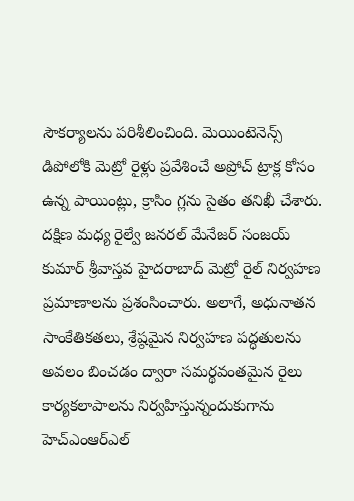సౌకర్యాలను పరిశీలించింది. మెయింటెనెన్స్ డిపోలోకి మెట్రో రైళ్లు ప్రవేశించే అప్రోచ్ ట్రాక్ల కోసం ఉన్న పాయింట్లు, క్రాసిం గ్లను సైతం తనిఖీ చేశారు. దక్షిణ మధ్య రైల్వే జనరల్ మేనేజర్ సంజయ్ కుమార్ శ్రీవాస్తవ హైదరాబాద్ మెట్రో రైల్ నిర్వహణ ప్రమాణాలను ప్రశంసించారు. అలాగే, అధునాతన సాంకేతికతలు, శ్రేష్ఠమైన నిర్వహణ పద్ధతులను అవలం బించడం ద్వారా సమర్థవంతమైన రైలు కార్యకలాపాలను నిర్వహిస్తున్నందుకుగాను హెచ్ఎంఆర్ఎల్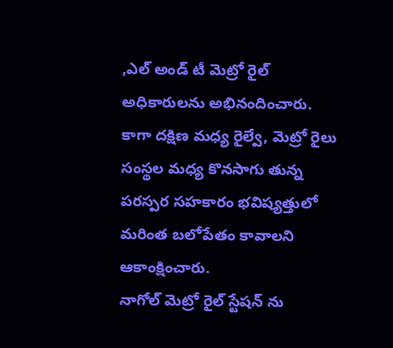,ఎల్ అండ్ టీ మెట్రో రైల్ అధికారులను అభినందించారు. కాగా దక్షిణ మధ్య రైల్వే, మెట్రో రైలు సంస్థల మధ్య కొనసాగు తున్న పరస్పర సహకారం భవిష్యత్తులో మరింత బలోపేతం కావాలని ఆకాంక్షించారు.
నాగోల్ మెట్రో రైల్ స్టేషన్ ను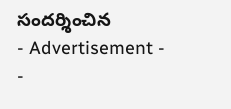సందర్శించిన
- Advertisement -
-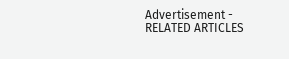Advertisement -
RELATED ARTICLES